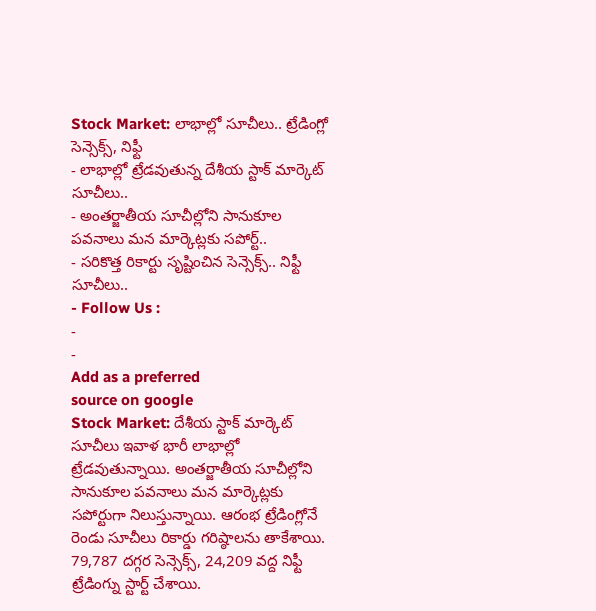Stock Market: లాభాల్లో సూచీలు.. ట్రేడింగ్లో సెన్సెక్స్, నిఫ్టీ
- లాభాల్లో ట్రేడవుతున్న దేశీయ స్టాక్ మార్కెట్ సూచీలు..
- అంతర్జాతీయ సూచీల్లోని సానుకూల పవనాలు మన మార్కెట్లకు సపోర్ట్..
- సరికొత్త రికార్టు సృష్టించిన సెన్సెక్స్.. నిఫ్టీ సూచీలు..
- Follow Us :
-
-
Add as a preferred
source on google
Stock Market: దేశీయ స్టాక్ మార్కెట్ సూచీలు ఇవాళ భారీ లాభాల్లో ట్రేడవుతున్నాయి. అంతర్జాతీయ సూచీల్లోని సానుకూల పవనాలు మన మార్కెట్లకు సపోర్టుగా నిలుస్తున్నాయి. ఆరంభ ట్రేడింగ్లోనే రెండు సూచీలు రికార్డు గరిష్ఠాలను తాకేశాయి. 79,787 దగ్గర సెన్సెక్స్, 24,209 వద్ద నిఫ్టీ ట్రేడింగ్ను స్టార్ట్ చేశాయి.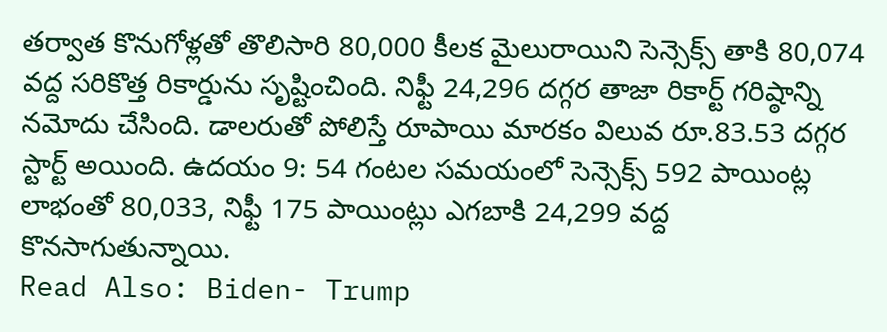తర్వాత కొనుగోళ్లతో తొలిసారి 80,000 కీలక మైలురాయిని సెన్సెక్స్ తాకి 80,074 వద్ద సరికొత్త రికార్డును సృష్టించింది. నిఫ్టీ 24,296 దగ్గర తాజా రికార్ట్ గరిష్ఠాన్ని నమోదు చేసింది. డాలరుతో పోలిస్తే రూపాయి మారకం విలువ రూ.83.53 దగ్గర స్టార్ట్ అయింది. ఉదయం 9: 54 గంటల సమయంలో సెన్సెక్స్ 592 పాయింట్ల లాభంతో 80,033, నిఫ్టీ 175 పాయింట్లు ఎగబాకి 24,299 వద్ద కొనసాగుతున్నాయి.
Read Also: Biden- Trump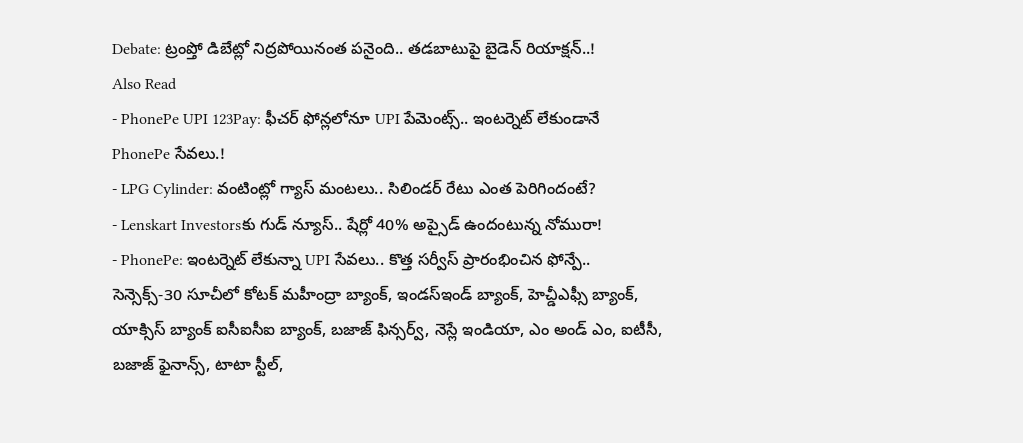Debate: ట్రంప్తో డిబేట్లో నిద్రపోయినంత పనైంది.. తడబాటుపై బైడెన్ రియాక్షన్..!
Also Read
- PhonePe UPI 123Pay: ఫీచర్ ఫోన్లలోనూ UPI పేమెంట్స్.. ఇంటర్నెట్ లేకుండానే PhonePe సేవలు.!
- LPG Cylinder: వంటింట్లో గ్యాస్ మంటలు.. సిలిండర్ రేటు ఎంత పెరిగిందంటే?
- Lenskart Investorsకు గుడ్ న్యూస్.. షేర్లో 40% అప్సైడ్ ఉందంటున్న నోమురా!
- PhonePe: ఇంటర్నెట్ లేకున్నా UPI సేవలు.. కొత్త సర్వీస్ ప్రారంభించిన ఫోన్పే..
సెన్సెక్స్-30 సూచీలో కోటక్ మహీంద్రా బ్యాంక్, ఇండస్ఇండ్ బ్యాంక్, హెచ్డీఎఫ్సీ బ్యాంక్, యాక్సిస్ బ్యాంక్ ఐసీఐసీఐ బ్యాంక్, బజాజ్ ఫిన్సర్వ్, నెస్లే ఇండియా, ఎం అండ్ ఎం, ఐటీసీ, బజాజ్ ఫైనాన్స్, టాటా స్టీల్,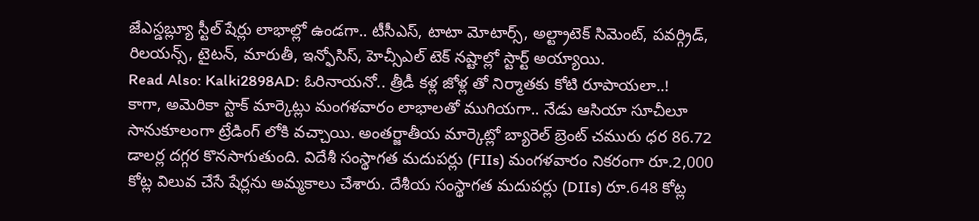జేఎస్డబ్ల్యూ స్టీల్ షేర్లు లాభాల్లో ఉండగా.. టీసీఎస్, టాటా మోటార్స్, అల్ట్రాటెక్ సిమెంట్, పవర్గ్రిడ్, రిలయన్స్, టైటన్, మారుతీ, ఇన్ఫోసిస్, హెచ్సీఎల్ టెక్ నష్టాల్లో స్టార్ట్ అయ్యాయి.
Read Also: Kalki2898AD: ఓరినాయనో.. త్రీడీ కళ్ల జోళ్ల తో నిర్మాతకు కోటి రూపాయలా..!
కాగా, అమెరికా స్టాక్ మార్కెట్లు మంగళవారం లాభాలతో ముగియగా.. నేడు ఆసియా సూచీలూ సానుకూలంగా ట్రేడింగ్ లోకి వచ్చాయి. అంతర్జాతీయ మార్కెట్లో బ్యారెల్ బ్రెంట్ చమురు ధర 86.72 డాలర్ల దగ్గర కొనసాగుతుంది. విదేశీ సంస్థాగత మదుపర్లు (FIIs) మంగళవారం నికరంగా రూ.2,000 కోట్ల విలువ చేసే షేర్లను అమ్మకాలు చేశారు. దేశీయ సంస్థాగత మదుపర్లు (DIIs) రూ.648 కోట్ల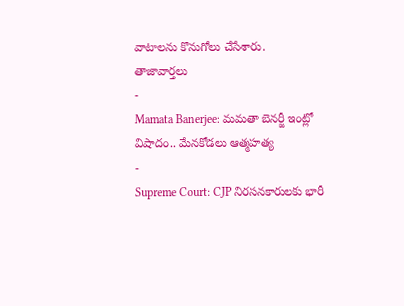వాటాలను కొనుగోలు చేసేశారు.
తాజావార్తలు
-
Mamata Banerjee: మమతా బెనర్జీ ఇంట్లో విషాదం.. మేనకోడలు ఆత్మహత్య
-
Supreme Court: CJP నిరసనకారులకు భారీ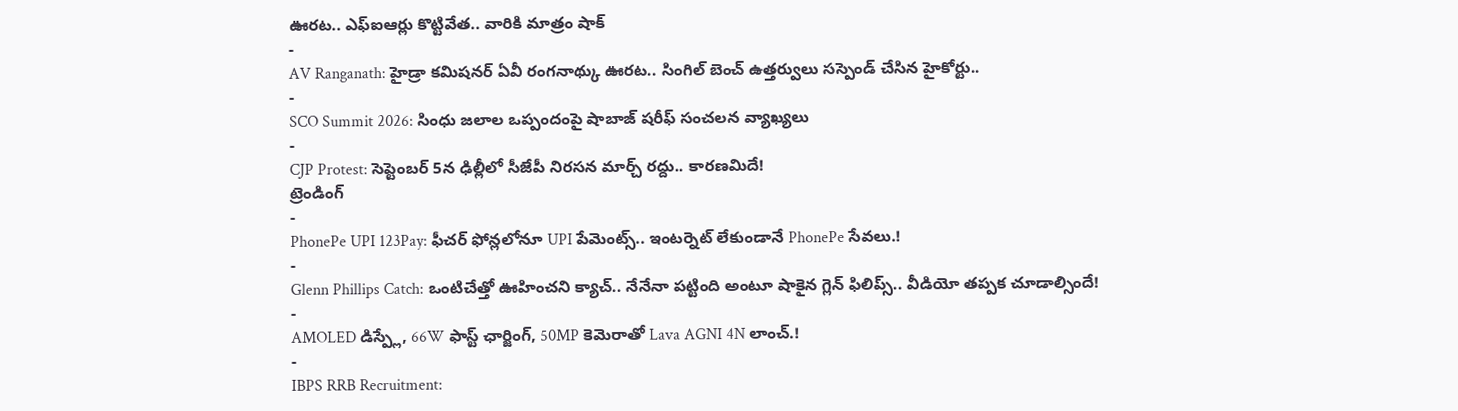ఊరట.. ఎఫ్ఐఆర్లు కొట్టివేత.. వారికి మాత్రం షాక్
-
AV Ranganath: హైడ్రా కమిషనర్ ఏవీ రంగనాథ్కు ఊరట.. సింగిల్ బెంచ్ ఉత్తర్వులు సస్పెండ్ చేసిన హైకోర్టు..
-
SCO Summit 2026: సింధు జలాల ఒప్పందంపై షాబాజ్ షరీఫ్ సంచలన వ్యాఖ్యలు
-
CJP Protest: సెప్టెంబర్ 5న ఢిల్లీలో సీజేపీ నిరసన మార్చ్ రద్దు.. కారణమిదే!
ట్రెండింగ్
-
PhonePe UPI 123Pay: ఫీచర్ ఫోన్లలోనూ UPI పేమెంట్స్.. ఇంటర్నెట్ లేకుండానే PhonePe సేవలు.!
-
Glenn Phillips Catch: ఒంటిచేత్తో ఊహించని క్యాచ్.. నేనేనా పట్టింది అంటూ షాకైన గ్లెన్ ఫిలిప్స్.. వీడియో తప్పక చూడాల్సిందే!
-
AMOLED డిస్ప్లే, 66W ఫాస్ట్ ఛార్జింగ్, 50MP కెమెరాతో Lava AGNI 4N లాంచ్.!
-
IBPS RRB Recruitment: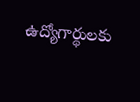ఉద్యోగార్థులకు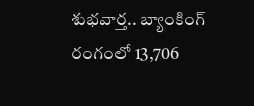శుభవార్త.. బ్యాంకింగ్ రంగంలో 13,706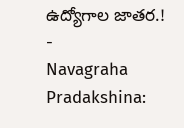ఉద్యోగాల జాతర.!
-
Navagraha Pradakshina: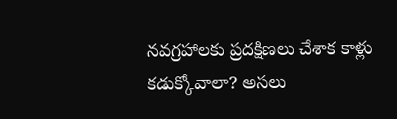నవగ్రహాలకు ప్రదక్షిణలు చేశాక కాళ్లు కడుక్కోవాలా? అసలు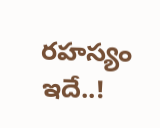రహస్యం ఇదే..!